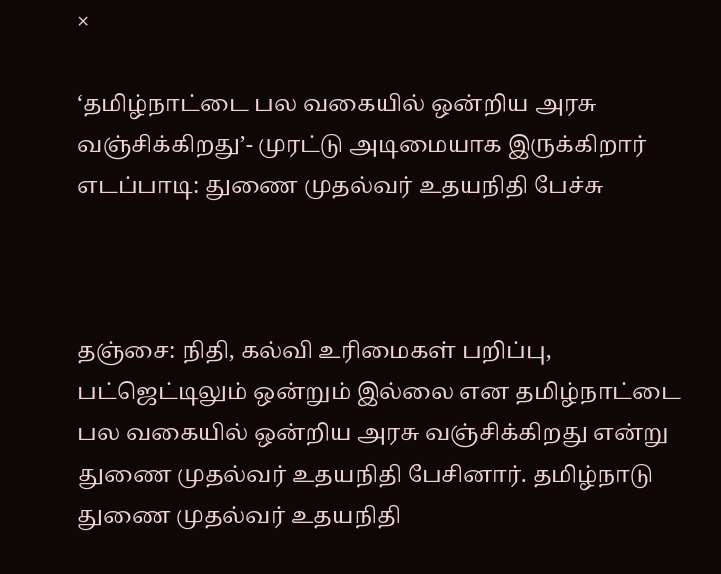×

‘தமிழ்நாட்டை பல வகையில் ஒன்றிய அரசு வஞ்சிக்கிறது’- முரட்டு அடிமையாக இருக்கிறார் எடப்பாடி: துணை முதல்வர் உதயநிதி பேச்சு



தஞ்சை: நிதி, கல்வி உரிமைகள் பறிப்பு, பட்ஜெட்டிலும் ஒன்றும் இல்லை என தமிழ்நாட்டை பல வகையில் ஒன்றிய அரசு வஞ்சிக்கிறது என்று துணை முதல்வர் உதயநிதி பேசினார். தமிழ்நாடு துணை முதல்வர் உதயநிதி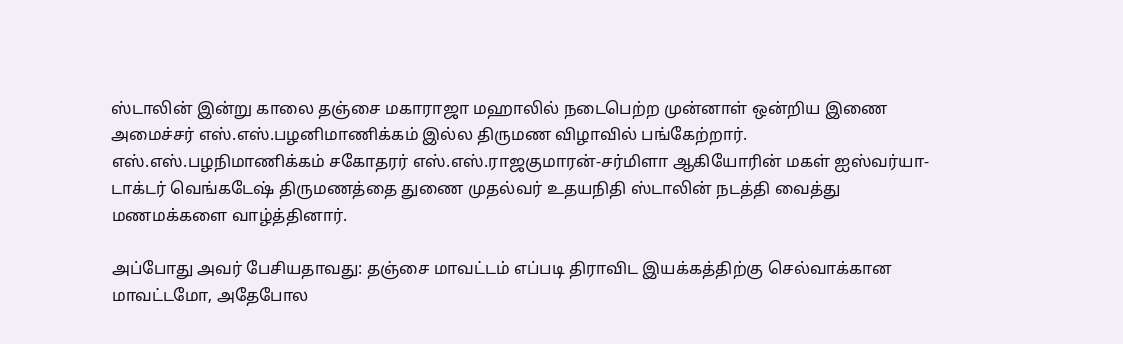ஸ்டாலின் இன்று காலை தஞ்சை மகாராஜா மஹாலில் நடைபெற்ற முன்னாள் ஒன்றிய இணை அமைச்சர் எஸ்.எஸ்.பழனிமாணிக்கம் இல்ல திருமண விழாவில் பங்கேற்றார். எஸ்.எஸ்.பழநிமாணிக்கம் சகோதரர் எஸ்.எஸ்.ராஜகுமாரன்-சர்மிளா ஆகியோரின் மகள் ஐஸ்வர்யா-டாக்டர் வெங்கடேஷ் திருமணத்தை துணை முதல்வர் உதயநிதி ஸ்டாலின் நடத்தி வைத்து மணமக்களை வாழ்த்தினார்.

அப்போது அவர் பேசியதாவது: தஞ்சை மாவட்டம் எப்படி திராவிட இயக்கத்திற்கு செல்வாக்கான மாவட்டமோ, அதேபோல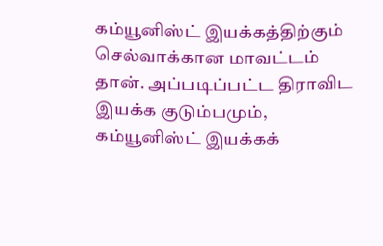கம்யூனிஸ்ட் இயக்கத்திற்கும் செல்வாக்கான மாவட்டம் தான். அப்படிப்பட்ட திராவிட இயக்க குடும்பமும், கம்யூனிஸ்ட் இயக்கக்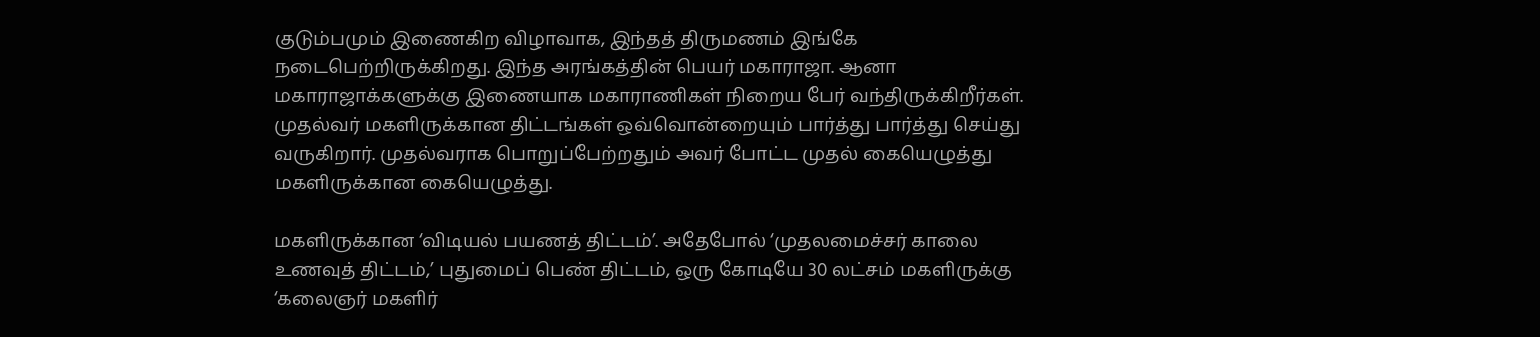குடும்பமும் இணைகிற விழாவாக, இந்தத் திருமணம் இங்கே நடைபெற்றிருக்கிறது. இந்த அரங்கத்தின் பெயர் மகாராஜா. ஆனா மகாராஜாக்களுக்கு இணையாக மகாராணிகள் நிறைய பேர் வந்திருக்கிறீர்கள். முதல்வர் மகளிருக்கான திட்டங்கள் ஒவ்வொன்றையும் பார்த்து பார்த்து செய்து வருகிறார். முதல்வராக பொறுப்பேற்றதும் அவர் போட்ட முதல் கையெழுத்து மகளிருக்கான கையெழுத்து.

மகளிருக்கான ‘விடியல் பயணத் திட்டம்’. அதேபோல் ‘முதலமைச்சர் காலை உணவுத் திட்டம்,’ புதுமைப் பெண் திட்டம், ஒரு கோடியே 30 லட்சம் மகளிருக்கு ‘கலைஞர் மகளிர்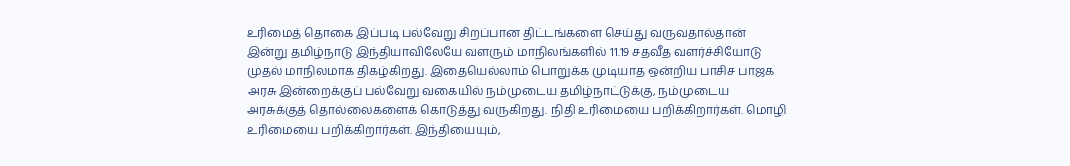உரிமைத் தொகை இப்படி பல்வேறு சிறப்பான திட்டங்களை செய்து வருவதால்தான் இன்று தமிழ்நாடு இந்தியாவிலேயே வளரும் மாநிலங்களில் 11.19 சதவீத வளர்ச்சியோடு முதல் மாநிலமாக திகழ்கிறது. இதையெல்லாம் பொறுக்க முடியாத ஒன்றிய பாசிச பாஜக அரசு இன்றைக்குப் பல்வேறு வகையில் நம்முடைய தமிழ்நாட்டுக்கு, நம்முடைய அரசுக்குத் தொல்லைகளைக் கொடுத்து வருகிறது. நிதி உரிமையை பறிக்கிறார்கள். மொழி உரிமையை பறிக்கிறார்கள். இந்தியையும்,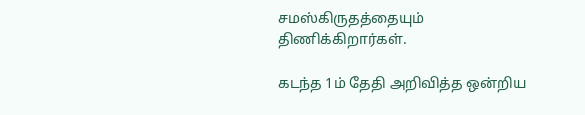சமஸ்கிருதத்தையும் திணிக்கிறார்கள்.

கடந்த 1ம் தேதி அறிவித்த ஒன்றிய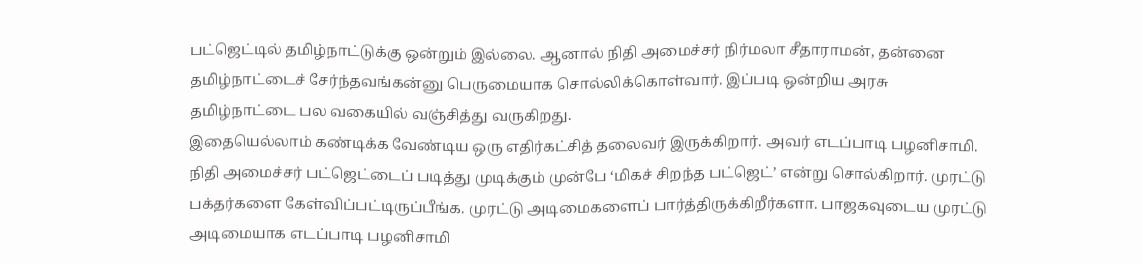பட்ஜெட்டில் தமிழ்நாட்டுக்கு ஒன்றும் இல்லை. ஆனால் நிதி அமைச்சர் நிர்மலா சீதாராமன், தன்னை தமிழ்நாட்டைச் சேர்ந்தவங்கன்னு பெருமையாக சொல்லிக்கொள்வார். இப்படி ஒன்றிய அரசு தமிழ்நாட்டை பல வகையில் வஞ்சித்து வருகிறது.
இதையெல்லாம் கண்டிக்க வேண்டிய ஒரு எதிர்கட்சித் தலைவர் இருக்கிறார். அவர் எடப்பாடி பழனிசாமி. நிதி அமைச்சர் பட்ஜெட்டைப் படித்து முடிக்கும் முன்பே ‘மிகச் சிறந்த பட்ஜெட்’ என்று சொல்கிறார். முரட்டு பக்தர்களை கேள்விப்பட்டிருப்பீங்க. முரட்டு அடிமைகளைப் பார்த்திருக்கிறீர்களா. பாஜகவுடைய முரட்டு அடிமையாக எடப்பாடி பழனிசாமி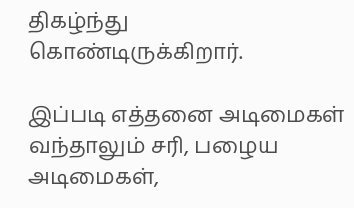திகழ்ந்து கொண்டிருக்கிறார்.

இப்படி எத்தனை அடிமைகள் வந்தாலும் சரி, பழைய அடிமைகள்,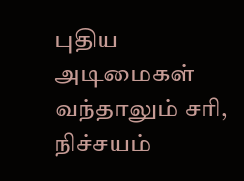புதிய அடிமைகள் வந்தாலும் சரி, நிச்சயம்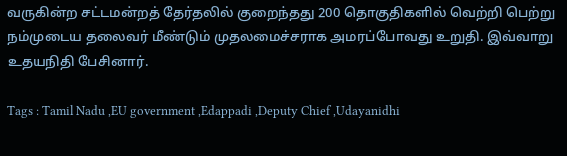வருகின்ற சட்டமன்றத் தேர்தலில் குறைந்தது 200 தொகுதிகளில் வெற்றி பெற்று நம்முடைய தலைவர் மீண்டும் முதலமைச்சராக அமரப்போவது உறுதி. இவ்வாறு உதயநிதி பேசினார்.

Tags : Tamil Nadu ,EU government ,Edappadi ,Deputy Chief ,Udayanidhi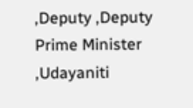,Deputy ,Deputy Prime Minister ,Udayaniti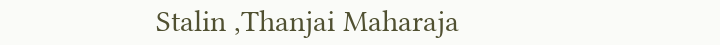Stalin ,Thanjai Maharaja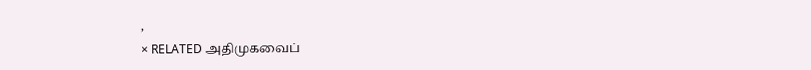,
× RELATED அதிமுகவைப்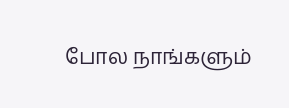போல நாங்களும்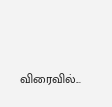விரைவில்...